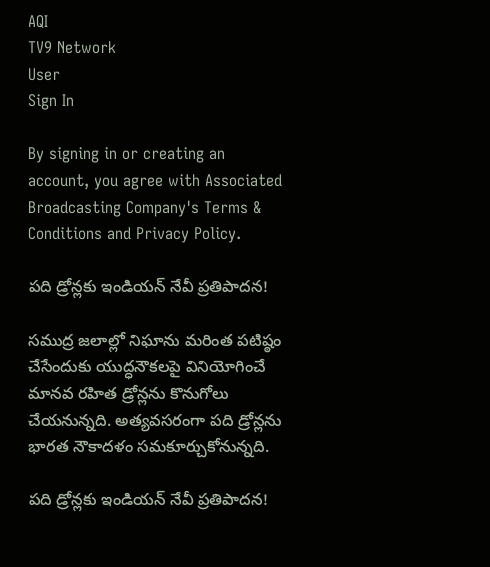AQI
TV9 Network
User
Sign In

By signing in or creating an account, you agree with Associated Broadcasting Company's Terms & Conditions and Privacy Policy.

పది డ్రోన్లకు ఇండియన్ నేవీ ప్రతిపాదన!

సముద్ర జలాల్లో నిఘాను మరింత పటిష్ఠం చేసేందుకు యుద్ధనౌకలపై వినియోగించే మానవ రహిత డ్రోన్లను కొనుగోలు చేయనున్నది. అత్యవసరంగా పది డ్రోన్లను భారత నౌకాదళం సమకూర్చుకోనున్నది.

పది డ్రోన్లకు ఇండియన్ నేవీ ప్రతిపాదన!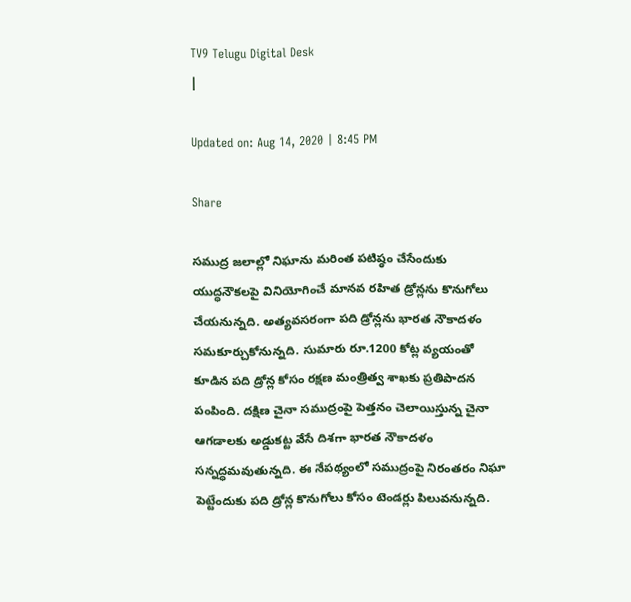TV9 Telugu Digital Desk
|

Updated on: Aug 14, 2020 | 8:45 PM

Share

సముద్ర జలాల్లో నిఘాను మరింత పటిష్ఠం చేసేందుకు యుద్ధనౌకలపై వినియోగించే మానవ రహిత డ్రోన్లను కొనుగోలు చేయనున్నది. అత్యవసరంగా పది డ్రోన్లను భారత నౌకాదళం సమకూర్చుకోనున్నది. సుమారు రూ.1200 కోట్ల వ్యయంతో కూడిన పది డ్రోన్ల కోసం రక్షణ మంత్రిత్వ శాఖకు ప్రతిపాదన పంపింది. దక్షిణ చైనా సముద్రంపై పెత్తనం చెలాయిస్తున్న చైనా ఆగడాలకు అడ్డుకట్ట వేసే దిశగా భారత నౌకాదళం సన్నద్ధమవుతున్నది. ఈ నేపథ్యంలో సముద్రంపై నిరంతరం నిఘా పెట్టేందుకు పది డ్రోన్ల కొనుగోలు కోసం టెండర్లు పిలువనున్నది.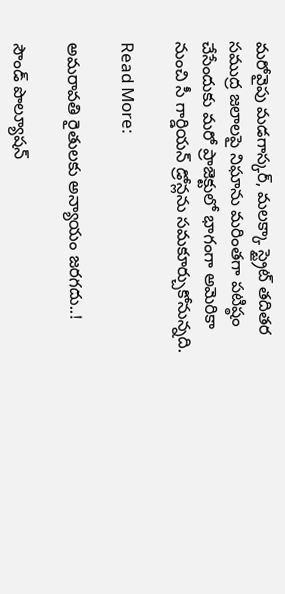మరోవైపు మడగాస్కర్, మలక్కా స్ట్రైట్ తదితర సముద్ర జలాలపై నిఘాను మరింతగా పటిష్ఠం చేసేందుకు మరో ప్రాజెక్టులో భాగంగా అమెరికా నుంచి సీ గార్డియన్ డ్రోన్లను సమకూర్చుకోనున్నది.

Read More:

అమరావతి రైతులకు అన్యాయం జరగదు..!

సౌండ్ పొల్యూషన్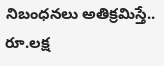నిబంధనలు అతిక్రమిస్తే.. రూ.లక్ష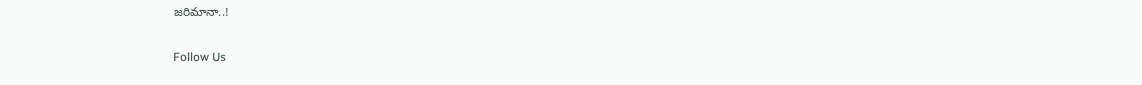జరిమానా..!

Follow Us